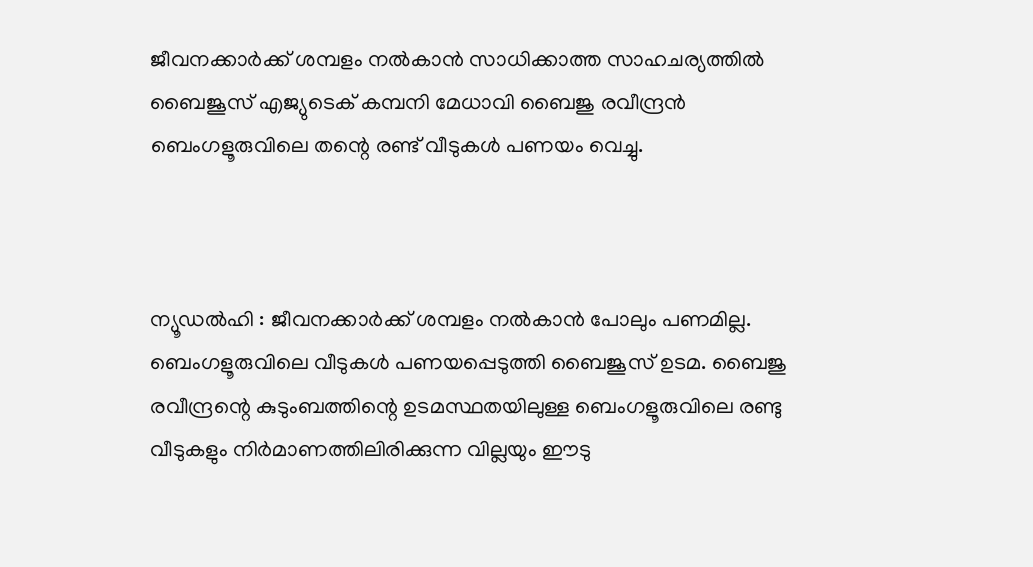ജീവനക്കാര്‍ക്ക് ശമ്പളം നല്‍കാൻ സാധിക്കാത്ത സാഹചര്യത്തില്‍ ബൈജൂസ് എജ്യുടെക് കമ്പനി മേധാവി ബൈജു രവീന്ദ്രൻ ബെംഗളൂരുവിലെ തന്റെ രണ്ട് വീടുകള്‍ പണയം വെച്ചു.



ന്യൂഡൽഹി : ജീവനക്കാര്‍ക്ക് ശമ്പളം നല്‍കാൻ പോലും പണമില്ല. ബെംഗളൂരുവിലെ വീടുകള്‍ പണയപ്പെടുത്തി ബൈജൂസ്‌ ഉടമ. ബൈജു രവീന്ദ്രന്റെ കുടുംബത്തിന്റെ ഉടമസ്ഥതയിലുള്ള ബെംഗളൂരുവിലെ രണ്ടു വീടുകളും നിര്‍മാണത്തിലിരിക്കുന്ന വില്ലയും ഈടു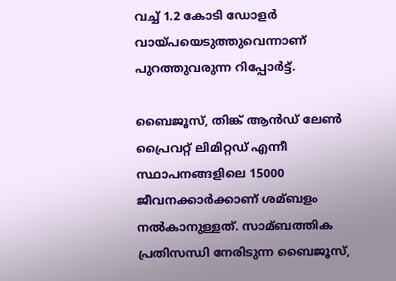വച്ച്‌ 1.2 കോടി ഡോളര്‍ വായ്പയെടുത്തുവെന്നാണ് പുറത്തുവരുന്ന റിപ്പോര്‍ട്ട്.

ബൈജൂസ്, തിങ്ക് ആൻഡ് ലേണ്‍ പ്രൈവറ്റ് ലിമിറ്റഡ് എന്നീ സ്ഥാപനങ്ങളിലെ 15000 ജീവനക്കാര്‍ക്കാണ് ശമ്ബളം നല്‍കാനുള്ളത്. സാമ്ബത്തിക പ്രതിസന്ധി നേരിടുന്ന ബൈജൂസ്,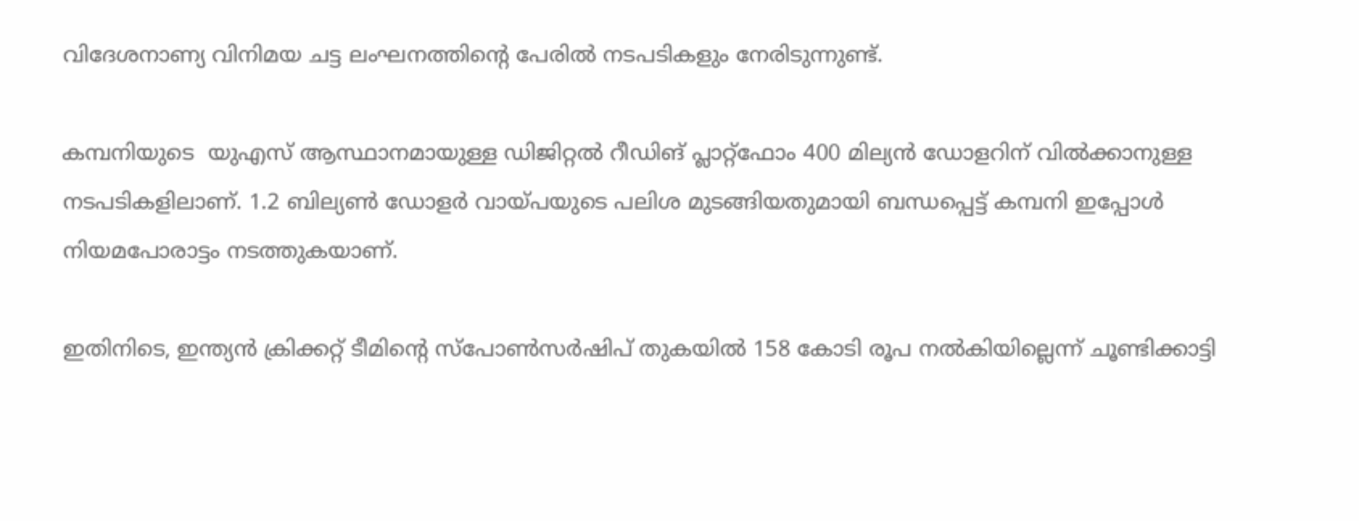വിദേശനാണ്യ വിനിമയ ചട്ട ലംഘനത്തിന്റെ പേരില്‍ നടപടികളും നേരിടുന്നുണ്ട്.

കമ്പനിയുടെ  യുഎസ് ആസ്ഥാനമായുള്ള ഡിജിറ്റല്‍ റീഡിങ് പ്ലാറ്റ്ഫോം 400 മില്യൻ ഡോളറിന് വില്‍ക്കാനുള്ള നടപടികളിലാണ്. 1.2 ബില്യണ്‍ ഡോളര്‍ വായ്പയുടെ പലിശ മുടങ്ങിയതുമായി ബന്ധപ്പെട്ട് കമ്പനി ഇപ്പോള്‍ നിയമപോരാട്ടം നടത്തുകയാണ്.

ഇതിനിടെ, ഇന്ത്യൻ ക്രിക്കറ്റ് ടീമിന്‍റെ സ്പോണ്‍സര്‍ഷിപ് തുകയില്‍ 158 കോടി രൂപ നല്‍കിയില്ലെന്ന് ചൂണ്ടിക്കാട്ടി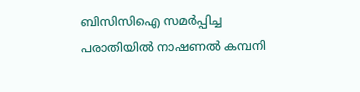ബിസിസിഐ സമര്‍പ്പിച്ച പരാതിയില്‍ നാഷണല്‍ കമ്പനി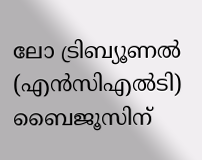ലോ ട്രിബ്യൂണല്‍ (എൻസിഎല്‍ടി) ബൈജൂസിന്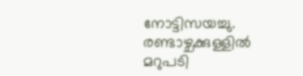നോട്ടിസയച്ചു. രണ്ടാഴ്ചക്കുള്ളില്‍ മറുപടി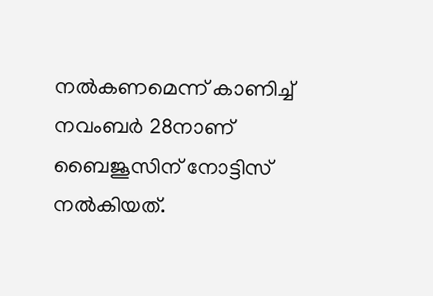നല്‍കണമെന്ന് കാണിച്ച്‌ നവംബര്‍ 28നാണ് ബൈജൂസിന് നോട്ടിസ് നല്‍കിയത്.